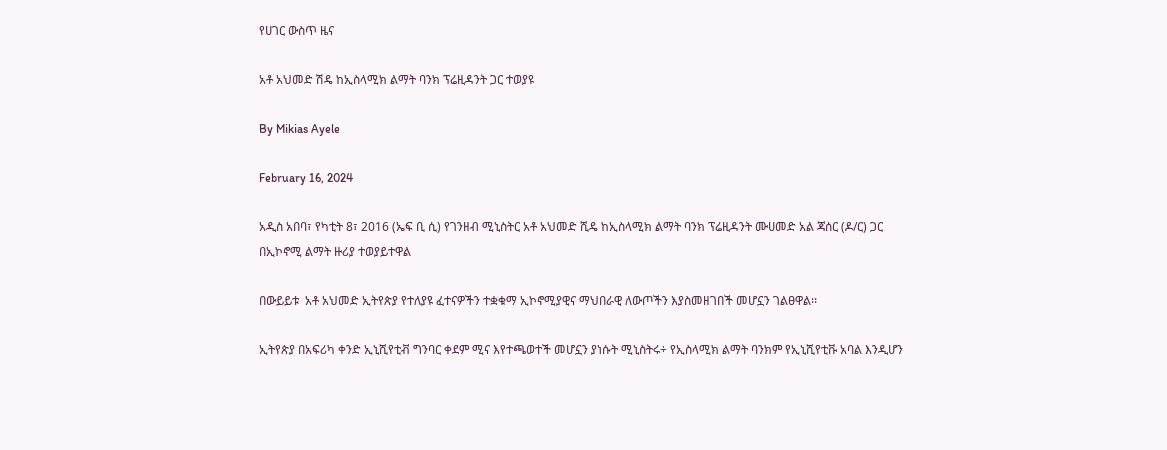የሀገር ውስጥ ዜና

አቶ አህመድ ሽዴ ከኢስላሚክ ልማት ባንክ ፕሬዚዳንት ጋር ተወያዩ

By Mikias Ayele

February 16, 2024

አዲስ አበባ፣ የካቲት 8፣ 2016 (ኤፍ ቢ ሲ) የገንዘብ ሚኒስትር አቶ አህመድ ሺዴ ከኢስላሚክ ልማት ባንክ ፕሬዚዳንት ሙሀመድ አል ጃሰር (ዶ/ር) ጋር በኢኮኖሚ ልማት ዙሪያ ተወያይተዋል

በውይይቱ  አቶ አህመድ ኢትየጵያ የተለያዩ ፈተናዎችን ተቋቁማ ኢኮኖሚያዊና ማህበራዊ ለውጦችን እያስመዘገበች መሆኗን ገልፀዋል፡፡

ኢትየጵያ በአፍሪካ ቀንድ ኢኒሺየቲቭ ግንባር ቀደም ሚና እየተጫወተች መሆኗን ያነሱት ሚኒስትሩ÷ የኢስላሚክ ልማት ባንክም የኢኒሺየቲቩ አባል እንዲሆን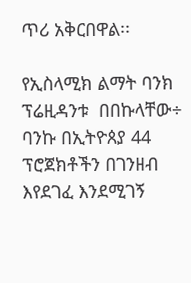ጥሪ አቅርበዋል፡፡

የኢስላሚክ ልማት ባንክ ፕሬዚዳንቱ  በበኩላቸው÷ ባንኩ በኢትዮጰያ 44 ፕሮጀክቶችን በገንዘብ እየደገፈ እንደሚገኝ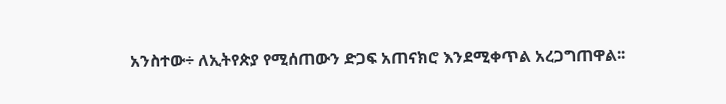አንስተው÷ ለኢትየጵያ የሚሰጠውን ድጋፍ አጠናክሮ እንደሚቀጥል አረጋግጠዋል፡፡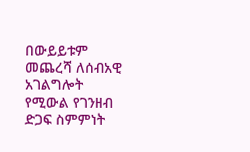በውይይቱም መጨረሻ ለሰብአዊ አገልግሎት የሚውል የገንዘብ ድጋፍ ስምምነት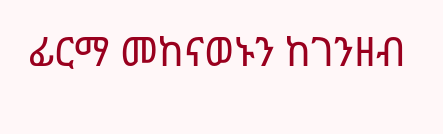ፊርማ መከናወኑን ከገንዘብ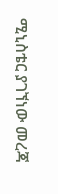ሚኒስቴር ያገኘነው መረጃ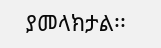ያመላክታል፡፡